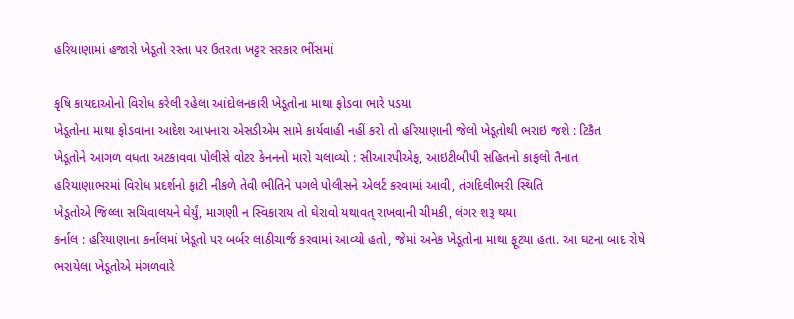હરિયાણામાં હજારો ખેડૂતો રસ્તા પર ઉતરતા ખટ્ટર સરકાર ભીંસમાં

કૃષિ કાયદાઓનો વિરોધ કરેલી રહેલા આંદોલનકારી ખેડૂતોના માથા ફોડવા ભારે પડયા
ખેડૂતોના માથા ફોડવાના આદેશ આપનારા એસડીએમ સામે કાર્યવાહી નહીં કરો તો હરિયાણાની જેલો ખેડૂતોથી ભરાઇ જશે : ટિકૈત
ખેડૂતોને આગળ વધતા અટકાવવા પોલીસે વોટર કેનનનો મારો ચલાવ્યો : સીઆરપીએફ, આઇટીબીપી સહિતનો કાફલો તૈનાત
હરિયાણાભરમાં વિરોધ પ્રદર્શનો ફાટી નીકળે તેવી ભીતિને પગલે પોલીસને એલર્ટ કરવામાં આવી, તંગદિલીભરી સ્થિતિ
ખેડૂતોએ જિલ્લા સચિવાલયને ઘેર્યું, માગણી ન સ્વિકારાય તો ઘેરાવો યથાવત્ રાખવાની ચીમકી, લંગર શરૂ થયા
કર્નાલ : હરિયાણાના કર્નાલમાં ખેડૂતો પર બર્બર લાઠીચાર્જ કરવામાં આવ્યો હતો, જેમાં અનેક ખેડૂતોના માથા ફૂટયા હતા. આ ઘટના બાદ રોષે ભરાયેલા ખેડૂતોએ મંગળવારે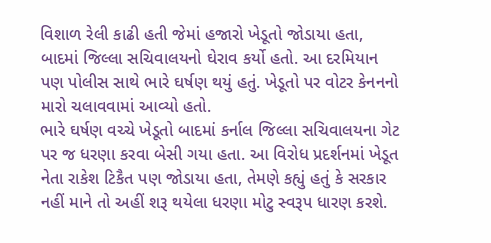વિશાળ રેલી કાઢી હતી જેમાં હજારો ખેડૂતો જોડાયા હતા, બાદમાં જિલ્લા સચિવાલયનો ઘેરાવ કર્યો હતો. આ દરમિયાન પણ પોલીસ સાથે ભારે ઘર્ષણ થયું હતું. ખેડૂતો પર વોટર કેનનનો મારો ચલાવવામાં આવ્યો હતો.
ભારે ઘર્ષણ વચ્ચે ખેડૂતો બાદમાં કર્નાલ જિલ્લા સચિવાલયના ગેટ પર જ ધરણા કરવા બેસી ગયા હતા. આ વિરોધ પ્રદર્શનમાં ખેડૂત નેતા રાકેશ ટિકૈત પણ જોડાયા હતા, તેમણે કહ્યું હતું કે સરકાર નહીં માને તો અહીં શરૂ થયેલા ધરણા મોટુ સ્વરૂપ ધારણ કરશે.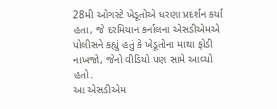28મી ઓગસ્ટે ખેડૂતોએ ધરણા પ્રદર્શન કર્યા હતા, જે દરમિયાન કર્નાલના એસડીએમએ પોલીસને કહ્યું હતું કે ખેડૂતોના માથા ફોડી નાખજો, જેનો વીડિયો પણ સામે આવ્યો હતો.
આ એસડીએમ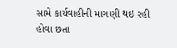સામે કાર્યવાહીની માગણી થઇ રહી હોવા છતા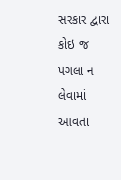સરકાર દ્વારા કોઇ જ પગલા ન લેવામાં આવતા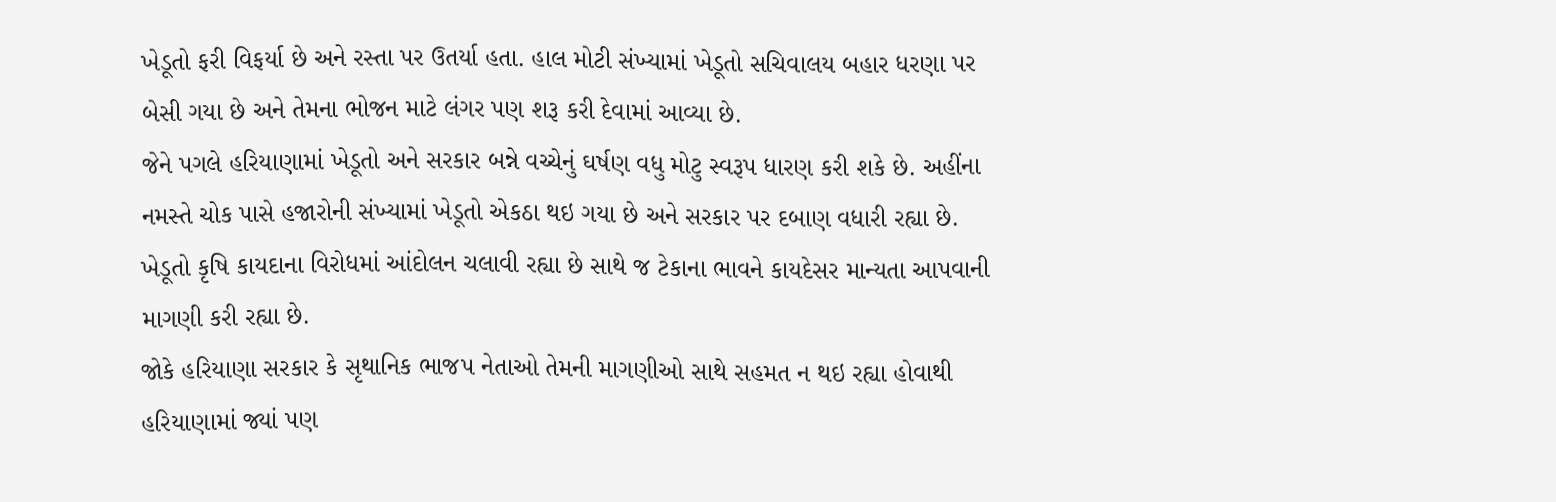ખેડૂતો ફરી વિફર્યા છે અને રસ્તા પર ઉતર્યા હતા. હાલ મોટી સંખ્યામાં ખેડૂતો સચિવાલય બહાર ધરણા પર બેસી ગયા છે અને તેમના ભોજન માટે લંગર પણ શરૂ કરી દેવામાં આવ્યા છે.
જેને પગલે હરિયાણામાં ખેડૂતો અને સરકાર બન્ને વચ્ચેનું ઘર્ષણ વધુ મોટુ સ્વરૂપ ધારણ કરી શકે છે. અહીંના નમસ્તે ચોક પાસે હજારોની સંખ્યામાં ખેડૂતો એકઠા થઇ ગયા છે અને સરકાર પર દબાણ વધારી રહ્યા છે. ખેડૂતો કૃષિ કાયદાના વિરોધમાં આંદોલન ચલાવી રહ્યા છે સાથે જ ટેકાના ભાવને કાયદેસર માન્યતા આપવાની માગણી કરી રહ્યા છે.
જોકે હરિયાણા સરકાર કે સૃથાનિક ભાજપ નેતાઓ તેમની માગણીઓ સાથે સહમત ન થઇ રહ્યા હોવાથી હરિયાણામાં જ્યાં પણ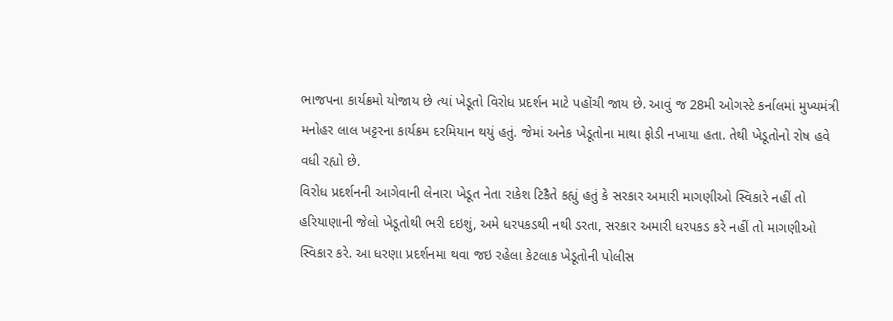ભાજપના કાર્યક્રમો યોજાય છે ત્યાં ખેડૂતો વિરોધ પ્રદર્શન માટે પહોંચી જાય છે. આવું જ 28મી ઓગસ્ટે કર્નાલમાં મુખ્યમંત્રી મનોહર લાલ ખટ્ટરના કાર્યક્રમ દરમિયાન થયું હતું. જેમાં અનેક ખેડૂતોના માથા ફોડી નખાયા હતા. તેથી ખેડૂતોનો રોષ હવે વધી રહ્યો છે.
વિરોધ પ્રદર્શનની આગેવાની લેનારા ખેડૂત નેતા રાકેશ ટિકૈતે કહ્યું હતું કે સરકાર અમારી માગણીઓ સ્વિકારે નહીં તો હરિયાણાની જેલો ખેડૂતોથી ભરી દઇશું, અમે ધરપકડથી નથી ડરતા, સરકાર અમારી ધરપકડ કરે નહીં તો માગણીઓ સ્વિકાર કરે. આ ધરણા પ્રદર્શનમા થવા જઇ રહેલા કેટલાક ખેડૂતોની પોલીસ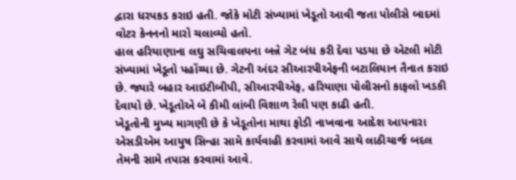દ્વારા ધરપકડ કરાઇ હતી. જોકે મોટી સંખ્યામાં ખેડૂતો આવી જતા પોલીસે બાદમાં વોટર કેનનનો મારો ચલાવ્યો હતો.
હાલ હરિયાણાના લઘુ સચિવાલયના બન્ને ગેટ બંધ કરી દેવા પડયા છે એટલી મોટી સંખ્યામાં ખેડૂતો પહોંચ્યા છે. ગેટની અંદર સીઆરપીએફની બટાલિયાન તૈનાત કરાઇ છે. જ્યારે બહાર આઇટીબીપી, સીઆરપીએફ, હરિયાણા પોલીસનો કાફલો ખડકી દેવાયો છે. ખેડૂતોએ બે કીમી લાંબી વિશાળ રેલી પણ કાઢી હતી.
ખેડૂતોની મુખ્ય માગણી છે કે ખેડૂતોના માથા ફોડી નાખવાના આદેશ આપનારા એસડીએમ આયુષ સિન્હા સામે કાર્યવાહી કરવામાં આવે સાથે લાઠીચાર્જ બદલ તેમની સામે તપાસ કરવામાં આવે.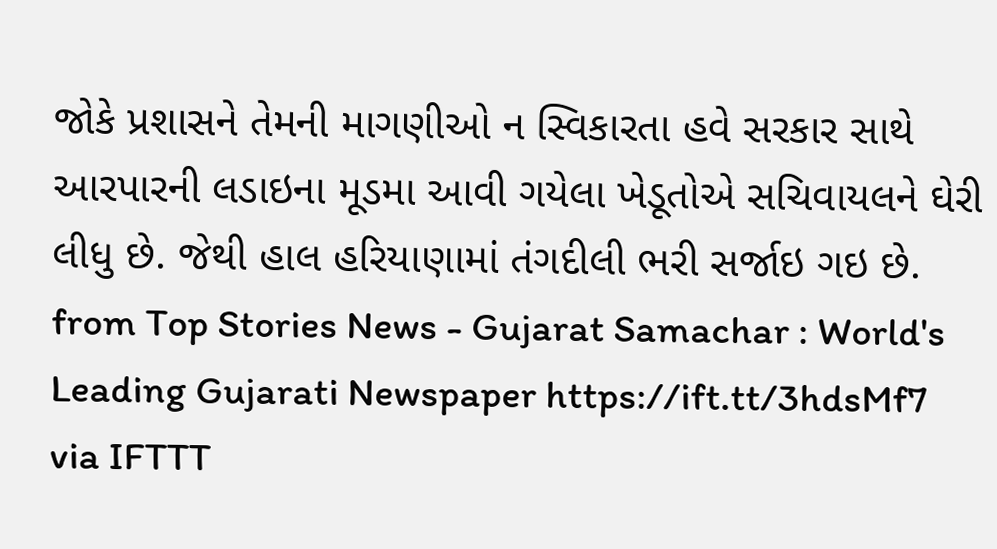જોકે પ્રશાસને તેમની માગણીઓ ન સ્વિકારતા હવે સરકાર સાથે આરપારની લડાઇના મૂડમા આવી ગયેલા ખેડૂતોએ સચિવાયલને ઘેરી લીધુ છે. જેથી હાલ હરિયાણામાં તંગદીલી ભરી સર્જાઇ ગઇ છે.
from Top Stories News - Gujarat Samachar : World's Leading Gujarati Newspaper https://ift.tt/3hdsMf7
via IFTTT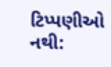ટિપ્પણીઓ નથી: